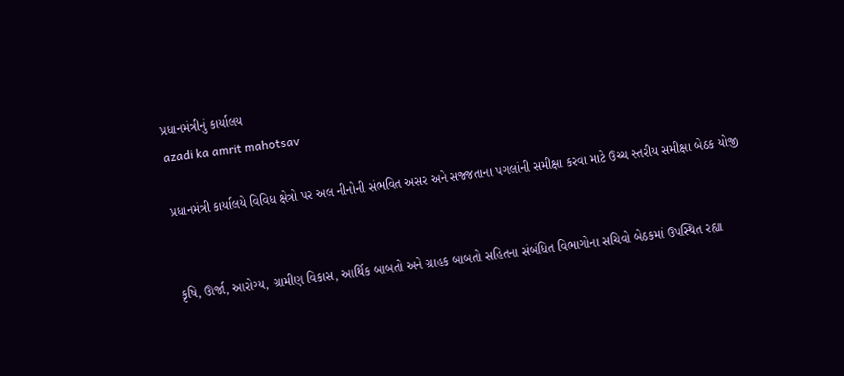પ્રધાનમંત્રીનું કાર્યાલય
azadi ka amrit mahotsav

પ્રધાનમંત્રી કાર્યાલયે વિવિધ ક્ષેત્રો પર અલ નીનોની સંભવિત અસર અને સજ્જતાના પગલાંની સમીક્ષા કરવા માટે ઉચ્ચ સ્તરીય સમીક્ષા બેઠક યોજી


કૃષિ, ઊર્જા, આરોગ્ય, ગ્રામીણ વિકાસ, આર્થિક બાબતો અને ગ્રાહક બાબતો સહિતના સંબંધિત વિભાગોના સચિવો બેઠકમાં ઉપસ્થિત રહ્યા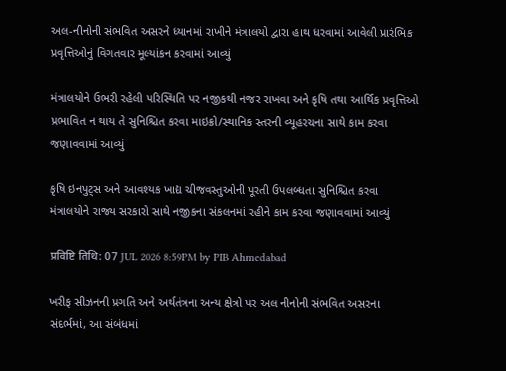અલ-નીનોની સંભવિત અસરને ધ્યાનમાં રાખીને મંત્રાલયો દ્વારા હાથ ધરવામાં આવેલી પ્રારંભિક પ્રવૃત્તિઓનું વિગતવાર મૂલ્યાંકન કરવામાં આવ્યું

મંત્રાલયોને ઉભરી રહેલી પરિસ્થિતિ પર નજીકથી નજર રાખવા અને કૃષિ તથા આર્થિક પ્રવૃત્તિઓ પ્રભાવિત ન થાય તે સુનિશ્ચિત કરવા માઇક્રો/સ્થાનિક સ્તરની વ્યૂહરચના સાથે કામ કરવા જણાવવામાં આવ્યું

કૃષિ ઇનપુટ્સ અને આવશ્યક ખાદ્ય ચીજવસ્તુઓની પૂરતી ઉપલબ્ધતા સુનિશ્ચિત કરવા મંત્રાલયોને રાજ્ય સરકારો સાથે નજીકના સંકલનમાં રહીને કામ કરવા જણાવવામાં આવ્યું

प्रविष्टि तिथि: 07 JUL 2026 8:59PM by PIB Ahmedabad

ખરીફ સીઝનની પ્રગતિ અને અર્થતંત્રના અન્ય ક્ષેત્રો પર અલ નીનોની સંભવિત અસરના સંદર્ભમાં, આ સંબંધમાં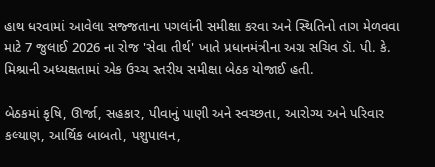હાથ ધરવામાં આવેલા સજ્જતાના પગલાંની સમીક્ષા કરવા અને સ્થિતિનો તાગ મેળવવા માટે 7 જુલાઈ 2026 ના રોજ 'સેવા તીર્થ' ખાતે પ્રધાનમંત્રીના અગ્ર સચિવ ડૉ. પી. કે. મિશ્રાની અધ્યક્ષતામાં એક ઉચ્ચ સ્તરીય સમીક્ષા બેઠક યોજાઈ હતી.

બેઠકમાં કૃષિ, ઊર્જા, સહકાર, પીવાનું પાણી અને સ્વચ્છતા, આરોગ્ય અને પરિવાર કલ્યાણ, આર્થિક બાબતો, પશુપાલન,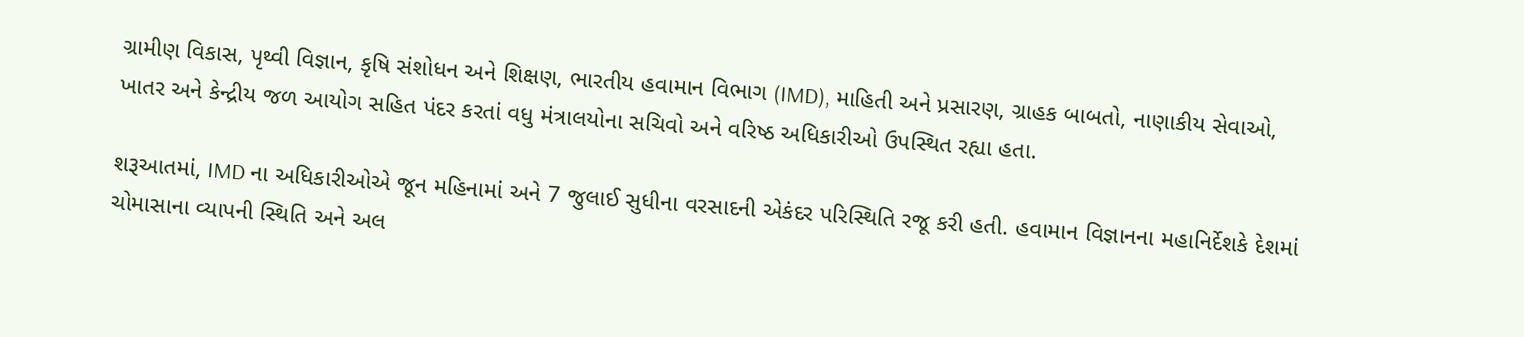ગ્રામીણ વિકાસ, પૃથ્વી વિજ્ઞાન, કૃષિ સંશોધન અને શિક્ષણ, ભારતીય હવામાન વિભાગ (IMD), માહિતી અને પ્રસારણ, ગ્રાહક બાબતો, નાણાકીય સેવાઓ, ખાતર અને કેન્દ્રીય જળ આયોગ સહિત પંદર કરતાં વધુ મંત્રાલયોના સચિવો અને વરિષ્ઠ અધિકારીઓ ઉપસ્થિત રહ્યા હતા.

શરૂઆતમાં, IMD ના અધિકારીઓએ જૂન મહિનામાં અને 7 જુલાઈ સુધીના વરસાદની એકંદર પરિસ્થિતિ રજૂ કરી હતી. હવામાન વિજ્ઞાનના મહાનિર્દેશકે દેશમાં ચોમાસાના વ્યાપની સ્થિતિ અને અલ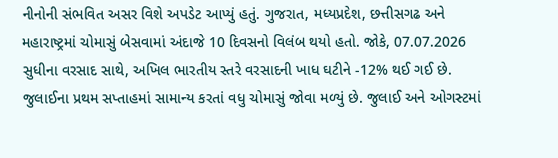નીનોની સંભવિત અસર વિશે અપડેટ આપ્યું હતું. ગુજરાત, મધ્યપ્રદેશ, છત્તીસગઢ અને મહારાષ્ટ્રમાં ચોમાસું બેસવામાં અંદાજે 10 દિવસનો વિલંબ થયો હતો. જોકે, 07.07.2026 સુધીના વરસાદ સાથે, અખિલ ભારતીય સ્તરે વરસાદની ખાધ ઘટીને -12% થઈ ગઈ છે. જુલાઈના પ્રથમ સપ્તાહમાં સામાન્ય કરતાં વધુ ચોમાસું જોવા મળ્યું છે. જુલાઈ અને ઓગસ્ટમાં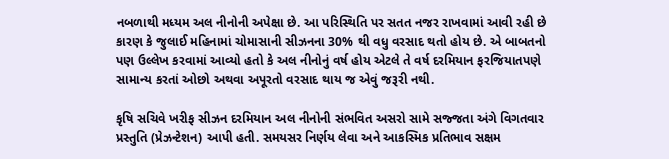નબળાથી મધ્યમ અલ નીનોની અપેક્ષા છે. આ પરિસ્થિતિ પર સતત નજર રાખવામાં આવી રહી છે કારણ કે જુલાઈ મહિનામાં ચોમાસાની સીઝનના 30% થી વધુ વરસાદ થતો હોય છે. એ બાબતનો પણ ઉલ્લેખ કરવામાં આવ્યો હતો કે અલ નીનોનું વર્ષ હોય એટલે તે વર્ષ દરમિયાન ફરજિયાતપણે સામાન્ય કરતાં ઓછો અથવા અપૂરતો વરસાદ થાય જ એવું જરૂરી નથી.

કૃષિ સચિવે ખરીફ સીઝન દરમિયાન અલ નીનોની સંભવિત અસરો સામે સજ્જતા અંગે વિગતવાર પ્રસ્તુતિ (પ્રેઝન્ટેશન) આપી હતી. સમયસર નિર્ણય લેવા અને આકસ્મિક પ્રતિભાવ સક્ષમ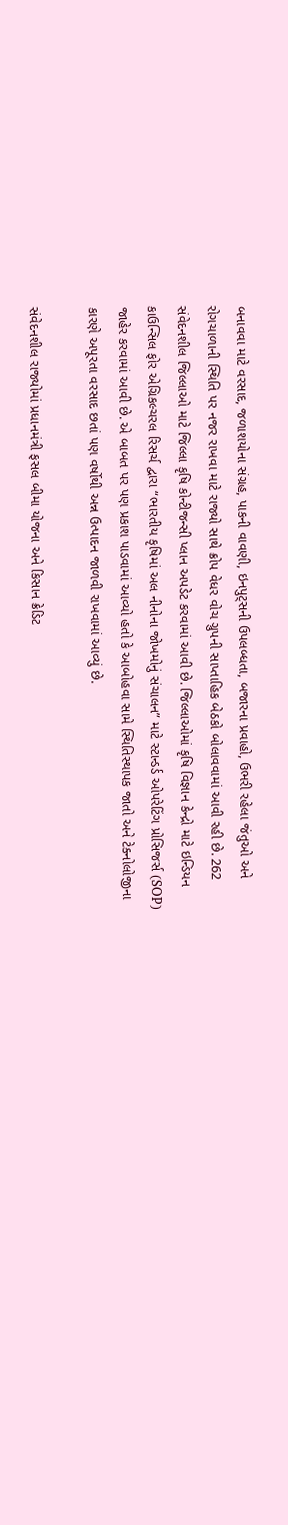બનાવવા માટે વરસાદ, જળાશયોના સંગ્રહ, પાકની વાવણી, ઇનપુટ્સની ઉપલબ્ધતા, બજારના પ્રવાહો, ઉભરી રહેલા જંતુઓ અને રોગચાળાની સ્થિતિ પર નજર રાખવા માટે રાજ્યો સાથે ક્રોપ વેધર વોચ ગ્રુપની સાપ્તાહિક બેઠકો બોલાવવામાં આવી રહી છે. 262 સંવેદનશીલ જિલ્લાઓ માટે જિલ્લા કૃષિ કોન્ટીજન્સી પ્લાન અપડેટ કરવામાં આવી છે. જિલ્લાઓમાં કૃષિ વિજ્ઞાન કેન્દ્રો માટે ઇન્ડિયન કાઉન્સિલ ફોર એગ્રિકલ્ચરલ રિસર્ચ દ્વારા “ભારતીય કૃષિમાં અલ નીનોના જોખમોનું સંચાલન” માટે સ્ટાન્ડર્ડ ઓપરેટિંગ પ્રોસિજર્સ (SOP) જાહેર કરવામાં આવી છે. એ બાબત પર પણ પ્રકાશ પાડવામાં આવ્યો હતો કે આબોહવા સામે સ્થિતિસ્થાપક જાતો અને ટેક્નોલોજીના કારણે અપૂરતા વરસાદ છતાં પણ વર્ષોથી અન્ન ઉત્પાદન જાળવી રાખવામાં આવ્યું છે.

સંવેદનશીલ રાજ્યોમાં પ્રધાનમંત્રી ફસલ બીમા યોજના અને કિસાન ક્રેડિટ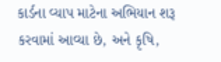કાર્ડના વ્યાપ માટેના અભિયાન શરૂ કરવામાં આવ્યા છે, અને કૃષિ,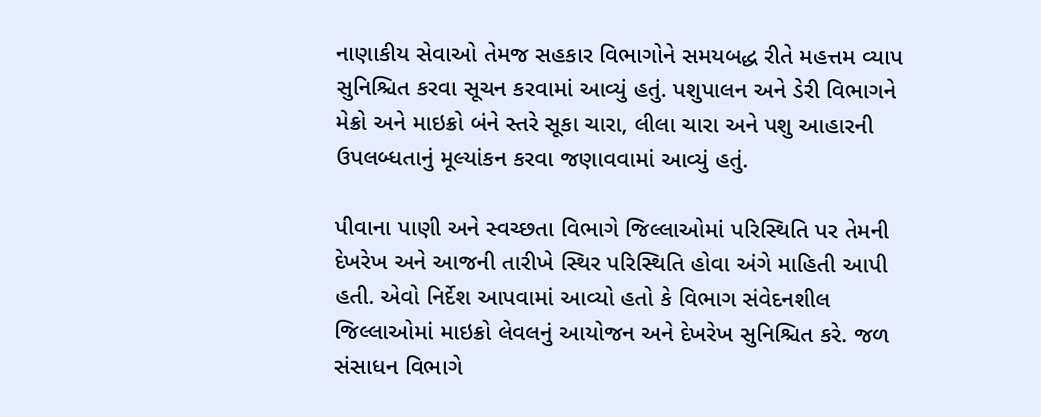નાણાકીય સેવાઓ તેમજ સહકાર વિભાગોને સમયબદ્ધ રીતે મહત્તમ વ્યાપ સુનિશ્ચિત કરવા સૂચન કરવામાં આવ્યું હતું. પશુપાલન અને ડેરી વિભાગને મેક્રો અને માઇક્રો બંને સ્તરે સૂકા ચારા, લીલા ચારા અને પશુ આહારની ઉપલબ્ધતાનું મૂલ્યાંકન કરવા જણાવવામાં આવ્યું હતું.

પીવાના પાણી અને સ્વચ્છતા વિભાગે જિલ્લાઓમાં પરિસ્થિતિ પર તેમની દેખરેખ અને આજની તારીખે સ્થિર પરિસ્થિતિ હોવા અંગે માહિતી આપી હતી. એવો નિર્દેશ આપવામાં આવ્યો હતો કે વિભાગ સંવેદનશીલ જિલ્લાઓમાં માઇક્રો લેવલનું આયોજન અને દેખરેખ સુનિશ્ચિત કરે. જળ સંસાધન વિભાગે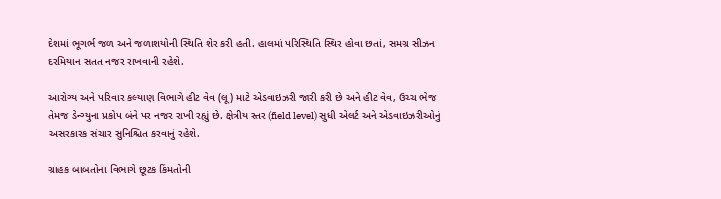દેશમાં ભૂગર્ભ જળ અને જળાશયોની સ્થિતિ શેર કરી હતી. હાલમાં પરિસ્થિતિ સ્થિર હોવા છતાં, સમગ્ર સીઝન દરમિયાન સતત નજર રાખવાની રહેશે.

આરોગ્ય અને પરિવાર કલ્યાણ વિભાગે હીટ વેવ (લૂ) માટે એડવાઇઝરી જારી કરી છે અને હીટ વેવ, ઉચ્ચ ભેજ તેમજ ડેન્ગ્યુના પ્રકોપ બંને પર નજર રાખી રહ્યું છે. ક્ષેત્રીય સ્તર (field level) સુધી એલર્ટ અને એડવાઇઝરીઓનું અસરકારક સંચાર સુનિશ્ચિત કરવાનું રહેશે.

ગ્રાહક બાબતોના વિભાગે છૂટક કિંમતોની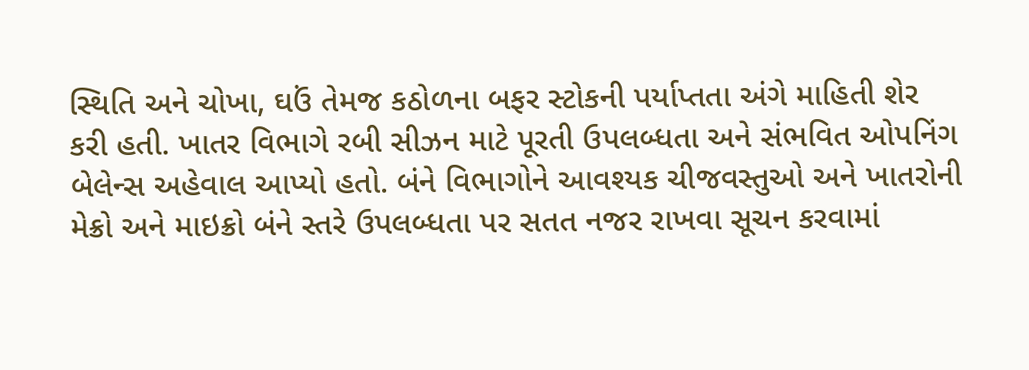સ્થિતિ અને ચોખા, ઘઉં તેમજ કઠોળના બફર સ્ટોકની પર્યાપ્તતા અંગે માહિતી શેર કરી હતી. ખાતર વિભાગે રબી સીઝન માટે પૂરતી ઉપલબ્ધતા અને સંભવિત ઓપનિંગ બેલેન્સ અહેવાલ આપ્યો હતો. બંને વિભાગોને આવશ્યક ચીજવસ્તુઓ અને ખાતરોની મેક્રો અને માઇક્રો બંને સ્તરે ઉપલબ્ધતા પર સતત નજર રાખવા સૂચન કરવામાં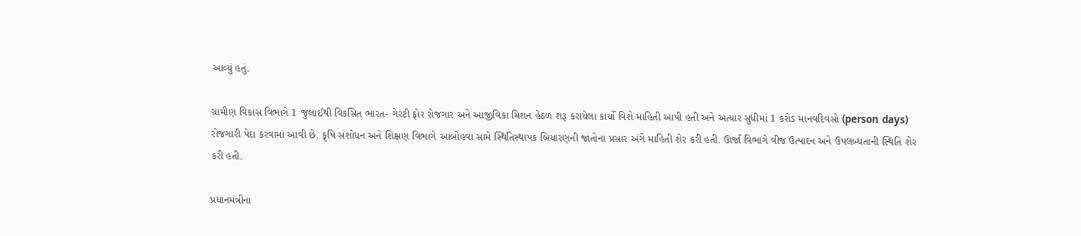આવ્યું હતું.

ગ્રામીણ વિકાસ વિભાગે 1 જુલાઈથી વિકસિત ભારત- ગેરંટી ફોર રોજગાર અને આજીવિકા મિશન હેઠળ શરૂ કરાયેલા કાર્યો વિશે માહિતી આપી હતી અને અત્યાર સુધીમાં 1 કરોડ માનવદિવસો (person days) રોજગારી પેદા કરવામાં આવી છે. કૃષિ સંશોધન અને શિક્ષણ વિભાગે આબોહવા સામે સ્થિતિસ્થાપક બિયારણની જાતોના પ્રસાર અંગે માહિતી શેર કરી હતી. ઊર્જા વિભાગે વીજ ઉત્પાદન અને ઉપલબ્ધતાની સ્થિતિ શેર કરી હતી.

પ્રધાનમંત્રીના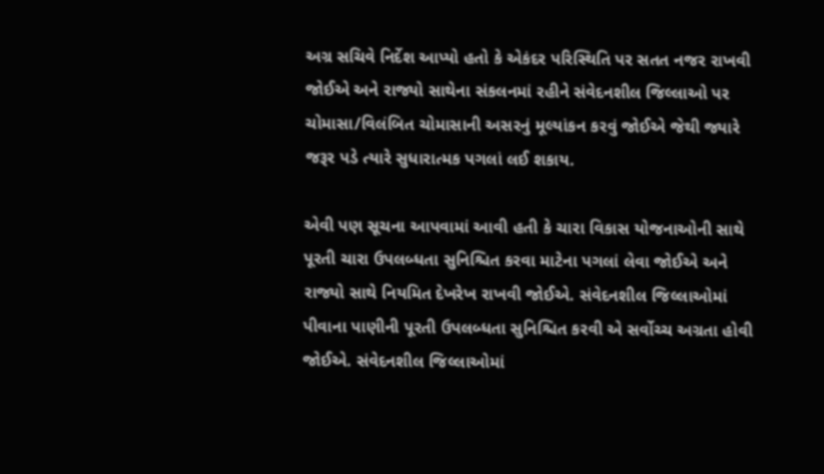અગ્ર સચિવે નિર્દેશ આપ્યો હતો કે એકંદર પરિસ્થિતિ પર સતત નજર રાખવી જોઈએ અને રાજ્યો સાથેના સંકલનમાં રહીને સંવેદનશીલ જિલ્લાઓ પર ચોમાસા/વિલંબિત ચોમાસાની અસરનું મૂલ્યાંકન કરવું જોઈએ જેથી જ્યારે જરૂર પડે ત્યારે સુધારાત્મક પગલાં લઈ શકાય.

એવી પણ સૂચના આપવામાં આવી હતી કે ચારા વિકાસ યોજનાઓની સાથે પૂરતી ચારા ઉપલબ્ધતા સુનિશ્ચિત કરવા માટેના પગલાં લેવા જોઈએ અને રાજ્યો સાથે નિયમિત દેખરેખ રાખવી જોઈએ. સંવેદનશીલ જિલ્લાઓમાં પીવાના પાણીની પૂરતી ઉપલબ્ધતા સુનિશ્ચિત કરવી એ સર્વોચ્ચ અગ્રતા હોવી જોઈએ. સંવેદનશીલ જિલ્લાઓમાં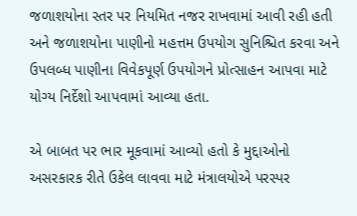જળાશયોના સ્તર પર નિયમિત નજર રાખવામાં આવી રહી હતી અને જળાશયોના પાણીનો મહત્તમ ઉપયોગ સુનિશ્ચિત કરવા અને ઉપલબ્ધ પાણીના વિવેકપૂર્ણ ઉપયોગને પ્રોત્સાહન આપવા માટે યોગ્ય નિર્દેશો આપવામાં આવ્યા હતા.

એ બાબત પર ભાર મૂકવામાં આવ્યો હતો કે મુદ્દાઓનો અસરકારક રીતે ઉકેલ લાવવા માટે મંત્રાલયોએ પરસ્પર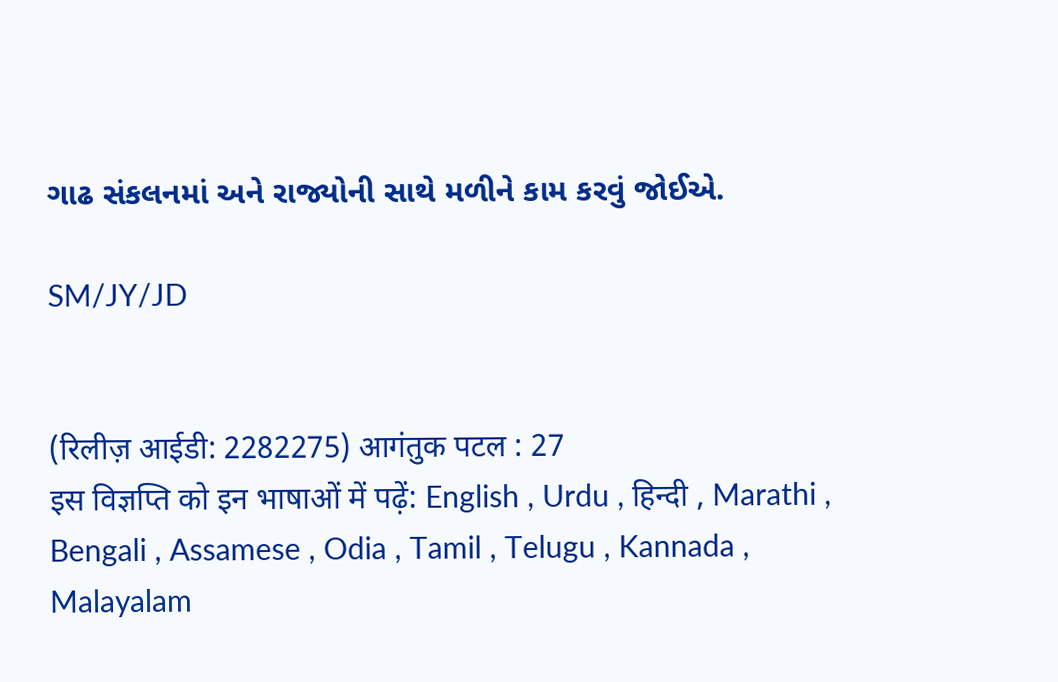ગાઢ સંકલનમાં અને રાજ્યોની સાથે મળીને કામ કરવું જોઈએ.

SM/JY/JD


(रिलीज़ आईडी: 2282275) आगंतुक पटल : 27
इस विज्ञप्ति को इन भाषाओं में पढ़ें: English , Urdu , हिन्दी , Marathi , Bengali , Assamese , Odia , Tamil , Telugu , Kannada , Malayalam